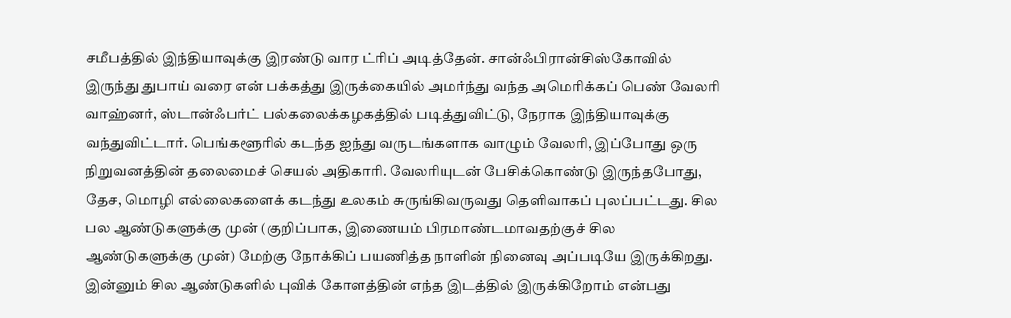சமீபத்தில் இந்தியாவுக்கு இரண்டு வார ட்ரிப் அடித்தேன். சான்ஃபிரான்சிஸ்கோவில் இருந்து துபாய் வரை என் பக்கத்து இருக்கையில் அமர்ந்து வந்த அமெரிக்கப் பெண் வேலரி வாஹ்னர், ஸ்டான்ஃபர்ட் பல்கலைக்கழகத்தில் படித்துவிட்டு, நேராக இந்தியாவுக்கு வந்துவிட்டார். பெங்களூரில் கடந்த ஐந்து வருடங்களாக வாழும் வேலரி, இப்போது ஒரு நிறுவனத்தின் தலைமைச் செயல் அதிகாரி. வேலரியுடன் பேசிக்கொண்டு இருந்தபோது, தேச, மொழி எல்லைகளைக் கடந்து உலகம் சுருங்கிவருவது தெளிவாகப் புலப்பட்டது. சில பல ஆண்டுகளுக்கு முன் (குறிப்பாக, இணையம் பிரமாண்டமாவதற்குச் சில ஆண்டுகளுக்கு முன்) மேற்கு நோக்கிப் பயணித்த நாளின் நினைவு அப்படியே இருக்கிறது. இன்னும் சில ஆண்டுகளில் புவிக் கோளத்தின் எந்த இடத்தில் இருக்கிறோம் என்பது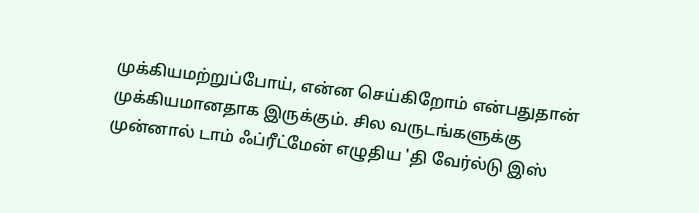முக்கியமற்றுப்போய், என்ன செய்கிறோம் என்பதுதான் முக்கியமானதாக இருக்கும். சில வருடங்களுக்கு முன்னால் டாம் ஃப்ரீட்மேன் எழுதிய 'தி வேர்ல்டு இஸ்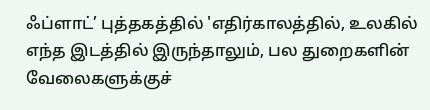ஃப்ளாட்’ புத்தகத்தில் 'எதிர்காலத்தில், உலகில் எந்த இடத்தில் இருந்தாலும், பல துறைகளின் வேலைகளுக்குச்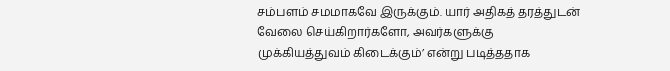சம்பளம் சமமாகவே இருக்கும். யார் அதிகத் தரத்துடன் வேலை செய்கிறார்களோ, அவர்களுக்கு முக்கியத்துவம் கிடைக்கும்’ என்று படித்ததாக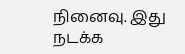நினைவு. இது நடக்க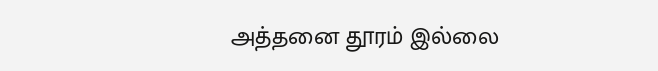அத்தனை தூரம் இல்லை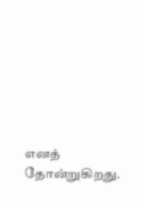எனத் தோன்றுகிறது.